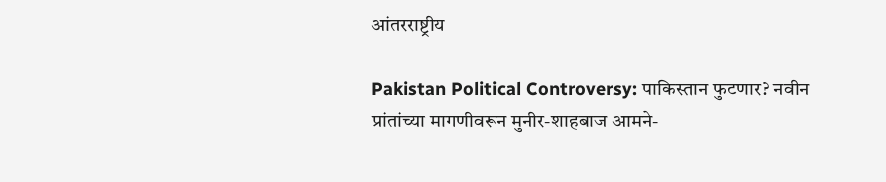आंतरराष्ट्रीय

Pakistan Political Controversy: पाकिस्तान फुटणार? नवीन प्रांतांच्या मागणीवरून मुनीर-शाहबाज आमने-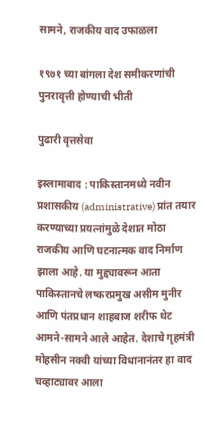सामने, राजकीय वाद उफाळला

१९७१ च्या बांगला देश समीकरणांची पुनरावृत्ती होण्याची भीती

पुढारी वृत्तसेवा

इस्लामाबाद : पाकिस्तानमध्ये नवीन प्रशासकीय (administrative) प्रांत तयार करण्याच्या प्रयत्नांमुळे देशात मोठा राजकीय आणि घटनात्मक वाद निर्माण झाला आहे. या मुद्द्यावरून आता पाकिस्तानचे लष्करप्रमुख असीम मुनीर आणि पंतप्रधान शाहबाज शरीफ थेट आमने-सामने आले आहेत. देशाचे गृहमंत्री मोहसीन नक्वी यांच्या विधानानंतर हा वाद चव्हाट्यावर आला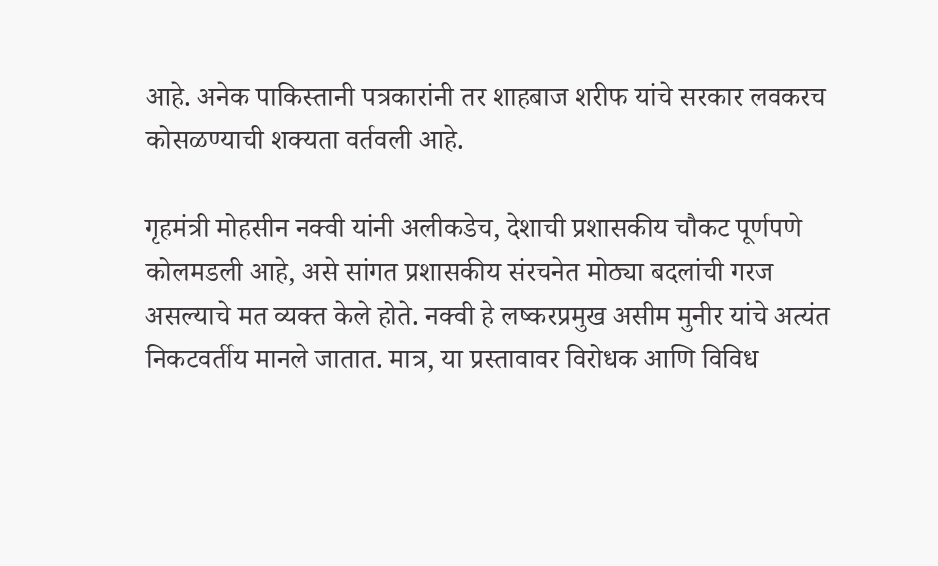आहे. अनेक पाकिस्तानी पत्रकारांनी तर शाहबाज शरीफ यांचे सरकार लवकरच कोसळण्याची शक्यता वर्तवली आहे.

गृहमंत्री मोहसीन नक्वी यांनी अलीकडेच, देशाची प्रशासकीय चौकट पूर्णपणे कोलमडली आहे, असे सांगत प्रशासकीय संरचनेत मोठ्या बदलांची गरज असल्याचे मत व्यक्त केले होते. नक्वी हे लष्करप्रमुख असीम मुनीर यांचे अत्यंत निकटवर्तीय मानले जातात. मात्र, या प्रस्तावावर विरोधक आणि विविध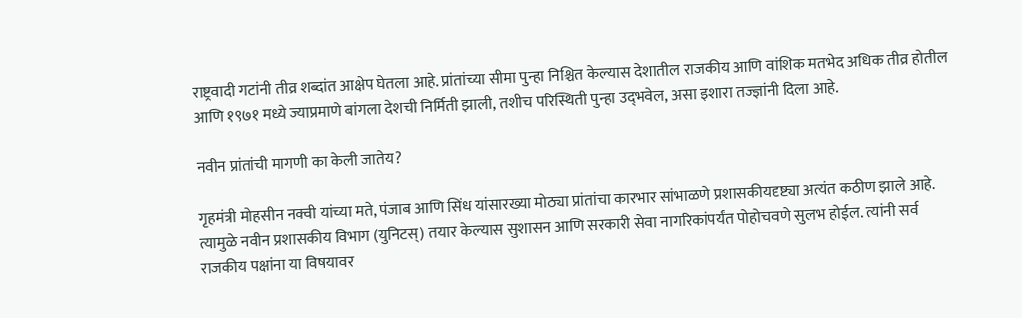राष्ट्रवादी गटांनी तीव्र शब्दांत आक्षेप घेतला आहे. प्रांतांच्या सीमा पुन्हा निश्चित केल्यास देशातील राजकीय आणि वांशिक मतभेद अधिक तीव्र होतील आणि १९७१ मध्ये ज्याप्रमाणे बांगला देशची निर्मिती झाली, तशीच परिस्थिती पुन्हा उद्‌भवेल, असा इशारा तज्ज्ञांनी दिला आहे.

नवीन प्रांतांची मागणी का केली जातेय?

गृहमंत्री मोहसीन नक्वी यांच्या मते, पंजाब आणि सिंध यांसारख्या मोठ्या प्रांतांचा कारभार सांभाळणे प्रशासकीयदृष्ट्या अत्यंत कठीण झाले आहे. त्यामुळे नवीन प्रशासकीय विभाग (युनिटस्‌) तयार केल्यास सुशासन आणि सरकारी सेवा नागरिकांपर्यंत पोहोचवणे सुलभ होईल. त्यांनी सर्व राजकीय पक्षांना या विषयावर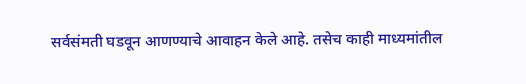सर्वसंमती घडवून आणण्याचे आवाहन केले आहे. तसेच काही माध्यमांतील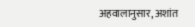अहवालानुसार, अशांत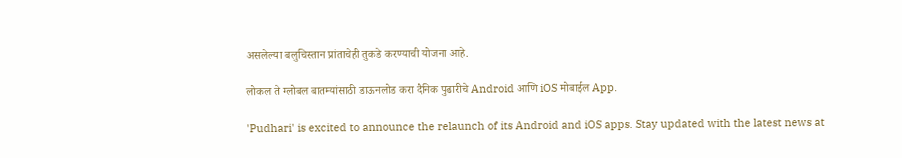असलेल्या बलुचिस्तान प्रांताचेही तुकडे करण्याची योजना आहे.

लोकल ते ग्लोबल बातम्यांसाठी डाऊनलोड करा दैनिक पुढारीचे Android आणि iOS मोबाईल App.

'Pudhari' is excited to announce the relaunch of its Android and iOS apps. Stay updated with the latest news at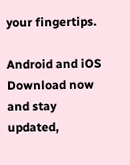your fingertips.

Android and iOS Download now and stay updated,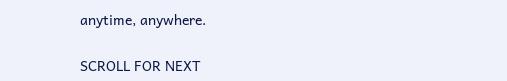anytime, anywhere.

SCROLL FOR NEXT